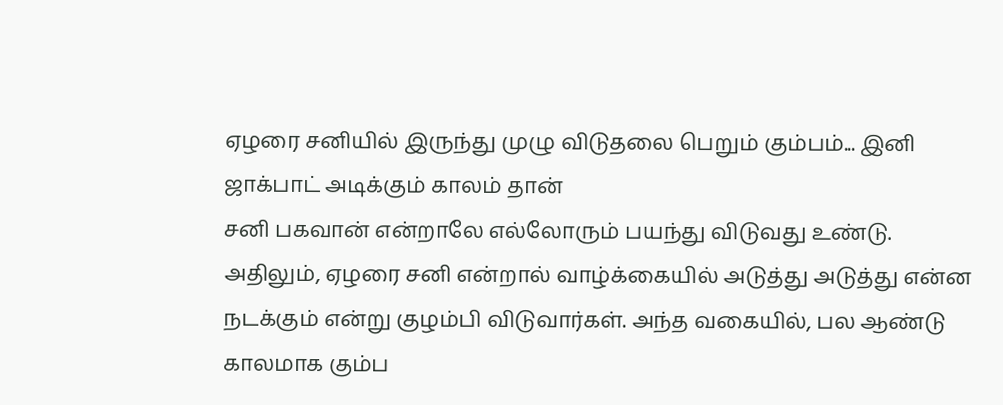ஏழரை சனியில் இருந்து முழு விடுதலை பெறும் கும்பம்... இனி ஜாக்பாட் அடிக்கும் காலம் தான்
சனி பகவான் என்றாலே எல்லோரும் பயந்து விடுவது உண்டு. அதிலும், ஏழரை சனி என்றால் வாழ்க்கையில் அடுத்து அடுத்து என்ன நடக்கும் என்று குழம்பி விடுவார்கள். அந்த வகையில், பல ஆண்டு காலமாக கும்ப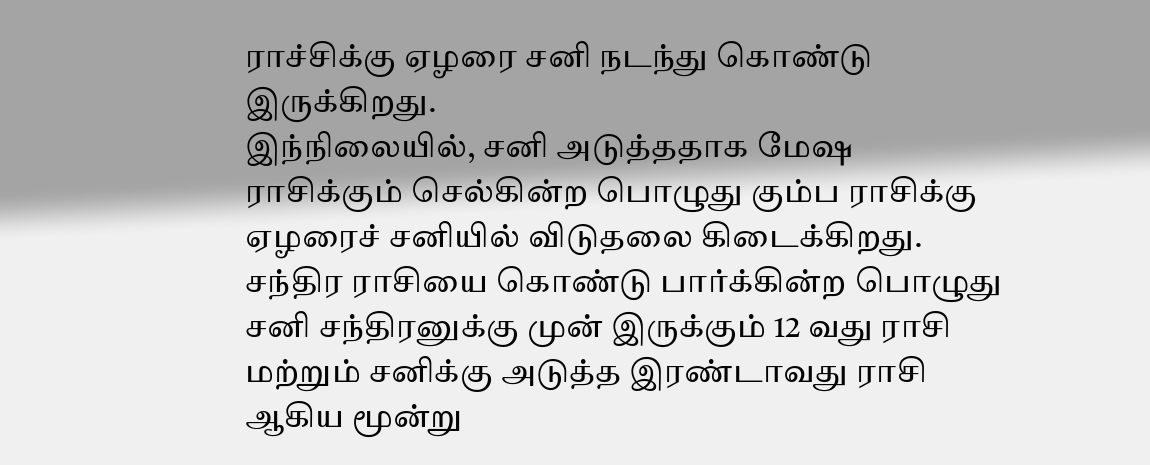ராச்சிக்கு ஏழரை சனி நடந்து கொண்டு இருக்கிறது.
இந்நிலையில், சனி அடுத்ததாக மேஷ ராசிக்கும் செல்கின்ற பொழுது கும்ப ராசிக்கு ஏழரைச் சனியில் விடுதலை கிடைக்கிறது. சந்திர ராசியை கொண்டு பார்க்கின்ற பொழுது சனி சந்திரனுக்கு முன் இருக்கும் 12 வது ராசி மற்றும் சனிக்கு அடுத்த இரண்டாவது ராசி ஆகிய மூன்று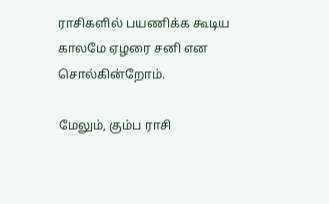ராசிகளில் பயணிக்க கூடிய காலமே ஏழரை சனி என சொல்கின்றோம்.

மேலும், கும்ப ராசி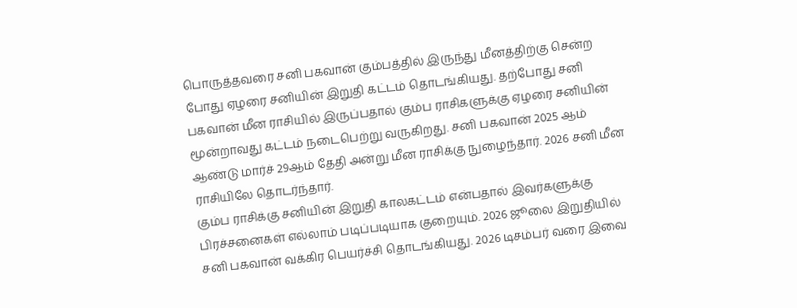பொருத்தவரை சனி பகவான் கும்பத்தில் இருந்து மீனத்திற்கு சென்ற போது ஏழரை சனியின் இறுதி கட்டம் தொடங்கியது. தற்போது சனி பகவான் மீன ராசியில் இருப்பதால் கும்ப ராசிகளுக்கு ஏழரை சனியின் மூன்றாவது கட்டம் நடைபெற்று வருகிறது. சனி பகவான் 2025 ஆம் ஆண்டு மார்ச் 29ஆம் தேதி அன்று மீன ராசிக்கு நுழைந்தார். 2026 சனி மீன ராசியிலே தொடர்ந்தார்.
கும்ப ராசிக்கு சனியின் இறுதி காலகட்டம் என்பதால் இவர்களுக்கு பிரச்சனைகள் எல்லாம் படிப்படியாக குறையும். 2026 ஜூலை இறுதியில் சனி பகவான் வக்கிர பெயர்ச்சி தொடங்கியது. 2026 டிசம்பர் வரை இவை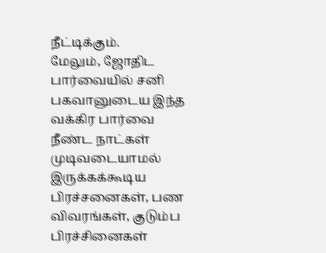நீட்டிக்கும்.
மேலும், ஜோதிட பார்வையில் சனி பகவானுடைய இந்த வக்கிர பார்வை நீண்ட நாட்கள் முடிவடையாமல் இருக்கக்கூடிய பிரச்சனைகள், பண விவரங்கள், குடும்ப பிரச்சினைகள்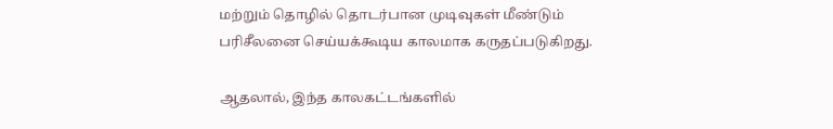மற்றும் தொழில் தொடர்பான முடிவுகள் மீண்டும் பரிசீலனை செய்யக்கூடிய காலமாக கருதப்படுகிறது.

ஆதலால், இந்த காலகட்டங்களில்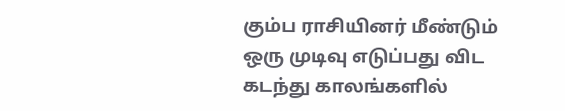கும்ப ராசியினர் மீண்டும் ஒரு முடிவு எடுப்பது விட கடந்து காலங்களில்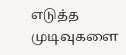எடுத்த முடிவுகளை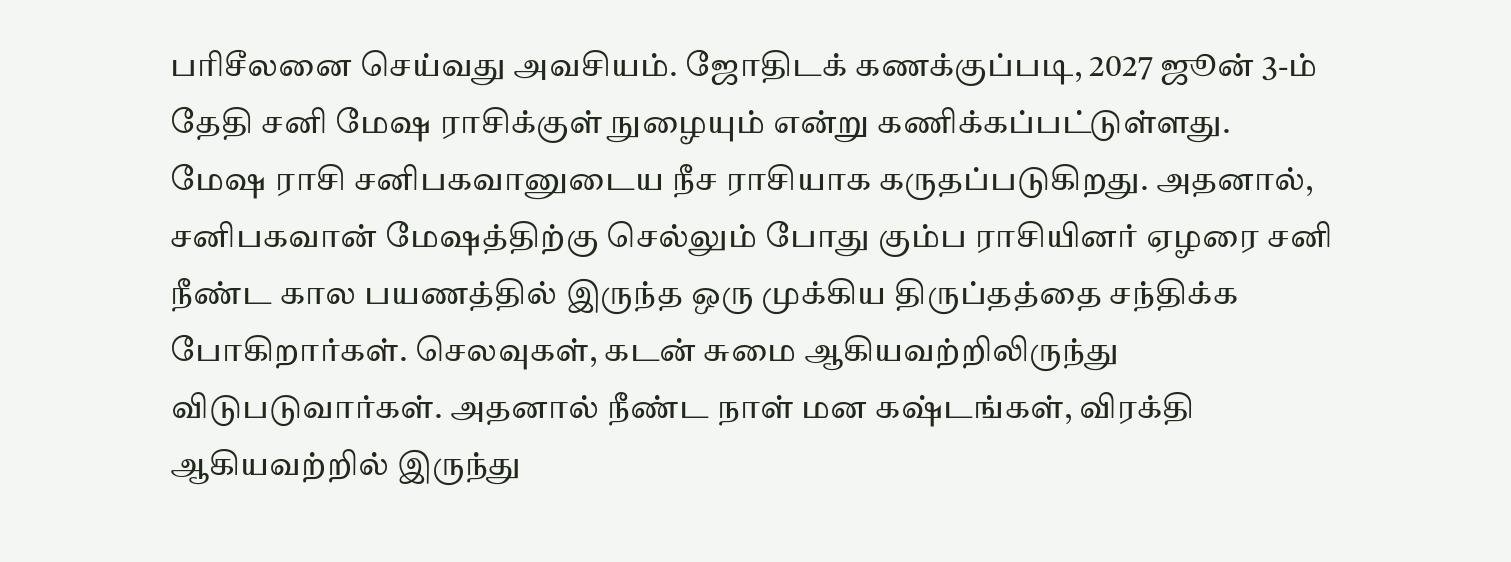பரிசீலனை செய்வது அவசியம். ஜோதிடக் கணக்குப்படி, 2027 ஜூன் 3-ம் தேதி சனி மேஷ ராசிக்குள் நுழையும் என்று கணிக்கப்பட்டுள்ளது.
மேஷ ராசி சனிபகவானுடைய நீச ராசியாக கருதப்படுகிறது. அதனால், சனிபகவான் மேஷத்திற்கு செல்லும் போது கும்ப ராசியினர் ஏழரை சனி நீண்ட கால பயணத்தில் இருந்த ஒரு முக்கிய திருப்தத்தை சந்திக்க போகிறார்கள். செலவுகள், கடன் சுமை ஆகியவற்றிலிருந்து விடுபடுவார்கள். அதனால் நீண்ட நாள் மன கஷ்டங்கள், விரக்தி ஆகியவற்றில் இருந்து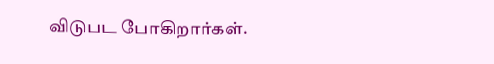விடுபட போகிறார்கள்.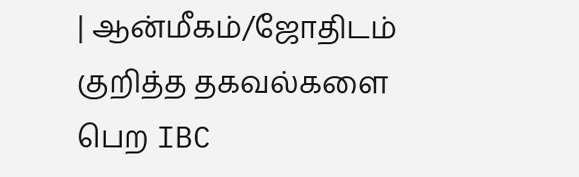| ஆன்மீகம்/ஜோதிடம் குறித்த தகவல்களை பெற IBC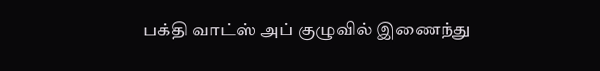பக்தி வாட்ஸ் அப் குழுவில் இணைந்து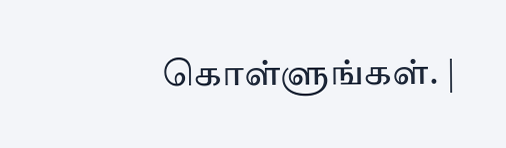கொள்ளுங்கள். |